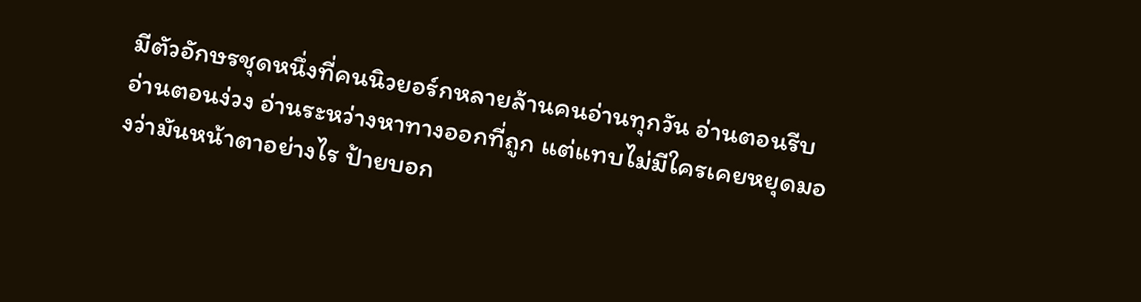มีตัวอักษรชุดหนึ่งที่คนนิวยอร์กหลายล้านคนอ่านทุกวัน อ่านตอนรีบ อ่านตอนง่วง อ่านระหว่างหาทางออกที่ถูก แต่แทบไม่มีใครเคยหยุดมองว่ามันหน้าตาอย่างไร ป้ายบอก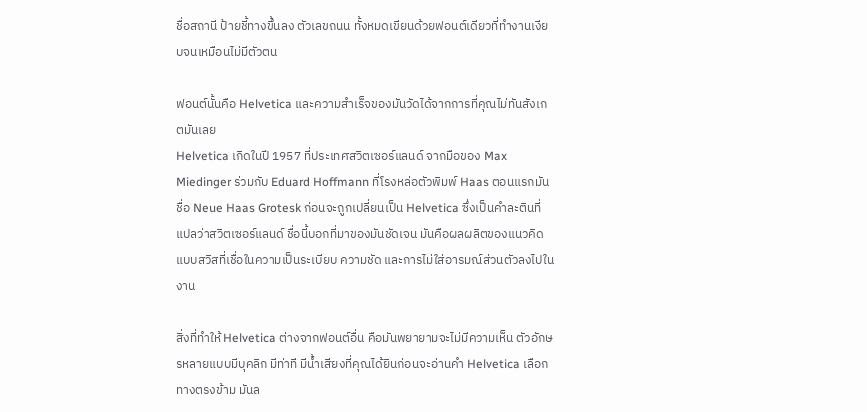ชื่อสถานี ป้ายชี้ทางขึ้นลง ตัวเลขถนน ทั้งหมดเขียนด้วยฟอนต์เดียวที่ทำงานเงียบจนเหมือนไม่มีตัวตน

ฟอนต์นั้นคือ Helvetica และความสำเร็จของมันวัดได้จากการที่คุณไม่ทันสังเกตมันเลย
Helvetica เกิดในปี 1957 ที่ประเทศสวิตเซอร์แลนด์ จากมือของ Max Miedinger ร่วมกับ Eduard Hoffmann ที่โรงหล่อตัวพิมพ์ Haas ตอนแรกมันชื่อ Neue Haas Grotesk ก่อนจะถูกเปลี่ยนเป็น Helvetica ซึ่งเป็นคำละตินที่แปลว่าสวิตเซอร์แลนด์ ชื่อนี้บอกที่มาของมันชัดเจน มันคือผลผลิตของแนวคิดแบบสวิสที่เชื่อในความเป็นระเบียบ ความชัด และการไม่ใส่อารมณ์ส่วนตัวลงไปในงาน

สิ่งที่ทำให้ Helvetica ต่างจากฟอนต์อื่น คือมันพยายามจะไม่มีความเห็น ตัวอักษรหลายแบบมีบุคลิก มีท่าที มีน้ำเสียงที่คุณได้ยินก่อนจะอ่านคำ Helvetica เลือกทางตรงข้าม มันล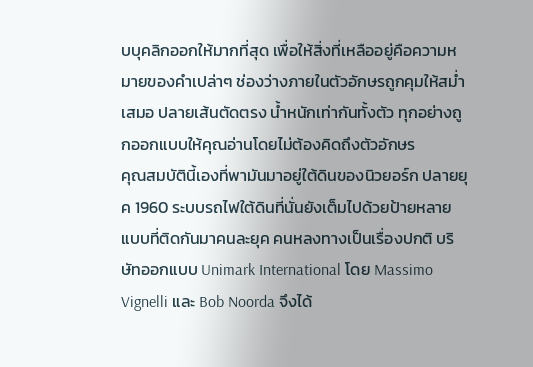บบุคลิกออกให้มากที่สุด เพื่อให้สิ่งที่เหลืออยู่คือความหมายของคำเปล่าๆ ช่องว่างภายในตัวอักษรถูกคุมให้สม่ำเสมอ ปลายเส้นตัดตรง น้ำหนักเท่ากันทั้งตัว ทุกอย่างถูกออกแบบให้คุณอ่านโดยไม่ต้องคิดถึงตัวอักษร
คุณสมบัตินี้เองที่พามันมาอยู่ใต้ดินของนิวยอร์ก ปลายยุค 1960 ระบบรถไฟใต้ดินที่นั่นยังเต็มไปด้วยป้ายหลายแบบที่ติดกันมาคนละยุค คนหลงทางเป็นเรื่องปกติ บริษัทออกแบบ Unimark International โดย Massimo Vignelli และ Bob Noorda จึงได้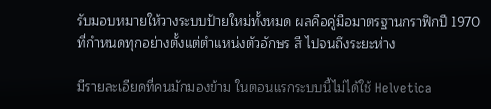รับมอบหมายให้วางระบบป้ายใหม่ทั้งหมด ผลคือคู่มือมาตรฐานกราฟิกปี 1970 ที่กำหนดทุกอย่างตั้งแต่ตำแหน่งตัวอักษร สี ไปจนถึงระยะห่าง

มีรายละเอียดที่คนมักมองข้าม ในตอนแรกระบบนี้ไม่ได้ใช้ Helvetica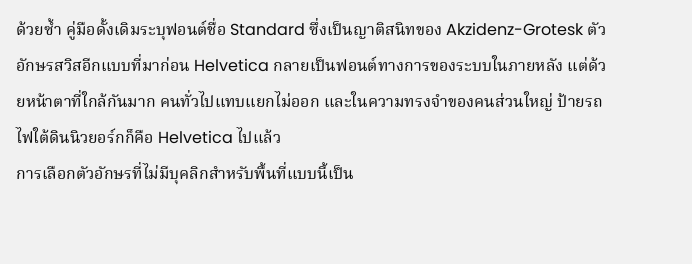ด้วยซ้ำ คู่มือดั้งเดิมระบุฟอนต์ชื่อ Standard ซึ่งเป็นญาติสนิทของ Akzidenz-Grotesk ตัวอักษรสวิสอีกแบบที่มาก่อน Helvetica กลายเป็นฟอนต์ทางการของระบบในภายหลัง แต่ด้วยหน้าตาที่ใกล้กันมาก คนทั่วไปแทบแยกไม่ออก และในความทรงจำของคนส่วนใหญ่ ป้ายรถไฟใต้ดินนิวยอร์กก็คือ Helvetica ไปแล้ว
การเลือกตัวอักษรที่ไม่มีบุคลิกสำหรับพื้นที่แบบนี้เป็น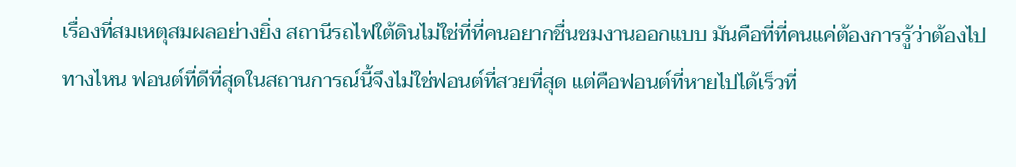เรื่องที่สมเหตุสมผลอย่างยิ่ง สถานีรถไฟใต้ดินไม่ใช่ที่ที่คนอยากชื่นชมงานออกแบบ มันคือที่ที่คนแค่ต้องการรู้ว่าต้องไปทางไหน ฟอนต์ที่ดีที่สุดในสถานการณ์นี้จึงไม่ใช่ฟอนต์ที่สวยที่สุด แต่คือฟอนต์ที่หายไปได้เร็วที่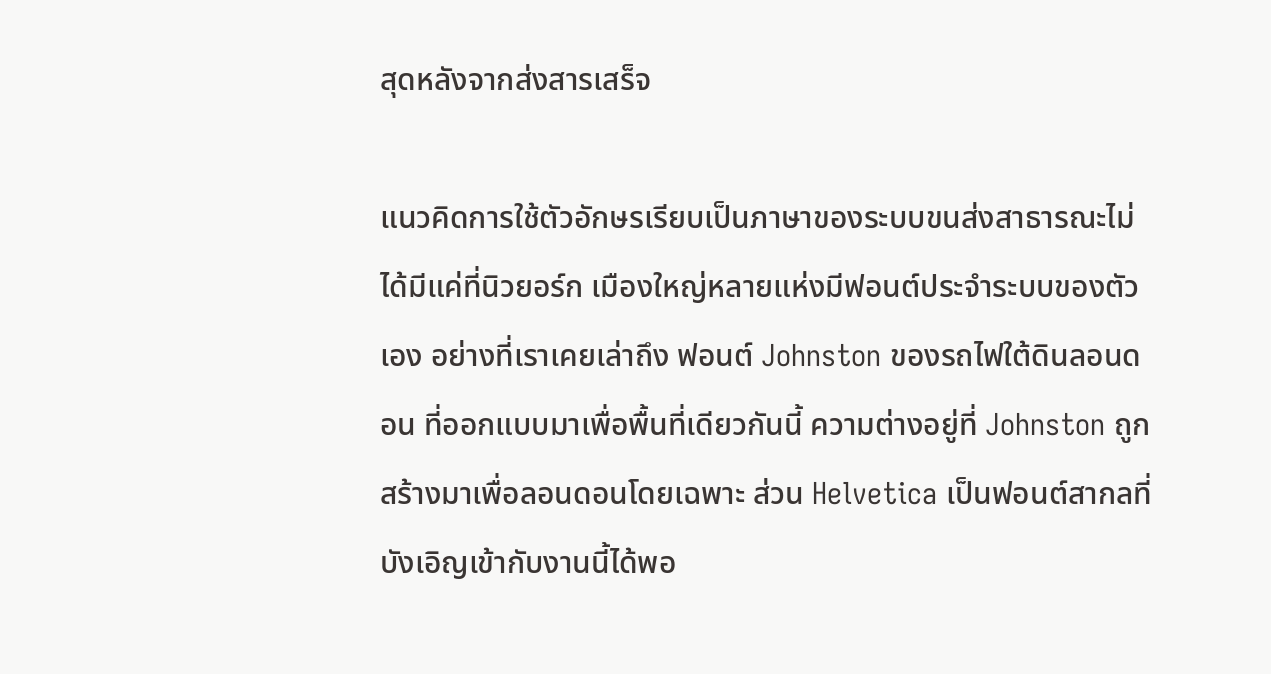สุดหลังจากส่งสารเสร็จ

แนวคิดการใช้ตัวอักษรเรียบเป็นภาษาของระบบขนส่งสาธารณะไม่ได้มีแค่ที่นิวยอร์ก เมืองใหญ่หลายแห่งมีฟอนต์ประจำระบบของตัวเอง อย่างที่เราเคยเล่าถึง ฟอนต์ Johnston ของรถไฟใต้ดินลอนดอน ที่ออกแบบมาเพื่อพื้นที่เดียวกันนี้ ความต่างอยู่ที่ Johnston ถูกสร้างมาเพื่อลอนดอนโดยเฉพาะ ส่วน Helvetica เป็นฟอนต์สากลที่บังเอิญเข้ากับงานนี้ได้พอ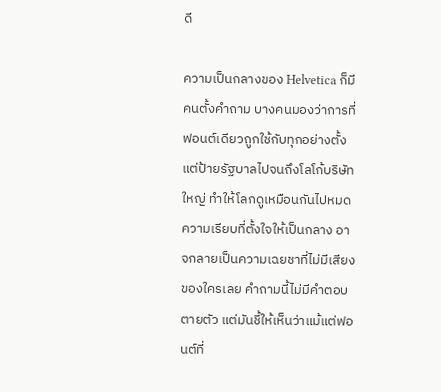ดี

ความเป็นกลางของ Helvetica ก็มีคนตั้งคำถาม บางคนมองว่าการที่ฟอนต์เดียวถูกใช้กับทุกอย่างตั้งแต่ป้ายรัฐบาลไปจนถึงโลโก้บริษัทใหญ่ ทำให้โลกดูเหมือนกันไปหมด ความเรียบที่ตั้งใจให้เป็นกลาง อาจกลายเป็นความเฉยชาที่ไม่มีเสียงของใครเลย คำถามนี้ไม่มีคำตอบตายตัว แต่มันชี้ให้เห็นว่าแม้แต่ฟอนต์ที่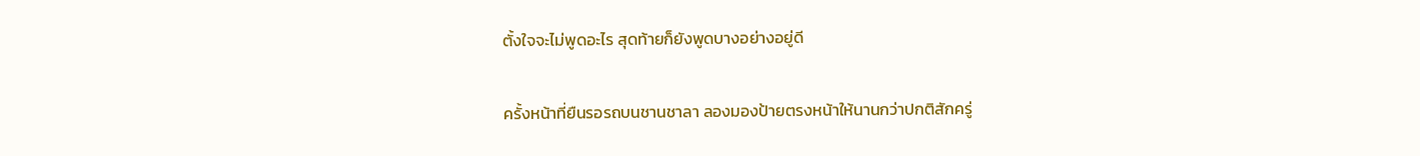ตั้งใจจะไม่พูดอะไร สุดท้ายก็ยังพูดบางอย่างอยู่ดี

ครั้งหน้าที่ยืนรอรถบนชานชาลา ลองมองป้ายตรงหน้าให้นานกว่าปกติสักครู่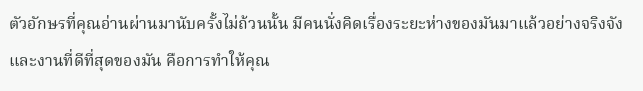ตัวอักษรที่คุณอ่านผ่านมานับครั้งไม่ถ้วนนั้น มีคนนั่งคิดเรื่องระยะห่างของมันมาแล้วอย่างจริงจัง และงานที่ดีที่สุดของมัน คือการทำให้คุณ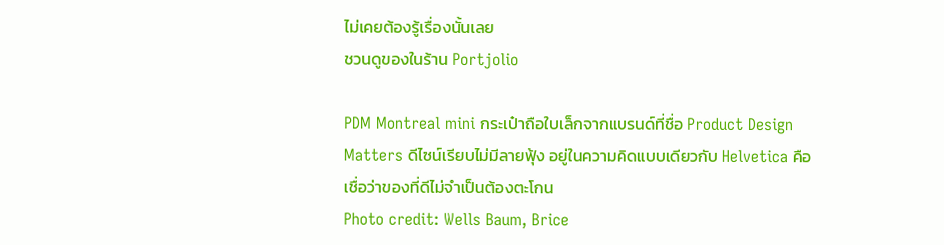ไม่เคยต้องรู้เรื่องนั้นเลย
ชวนดูของในร้าน Portjolio

PDM Montreal mini กระเป๋าถือใบเล็กจากแบรนด์ที่ชื่อ Product Design Matters ดีไซน์เรียบไม่มีลายฟุ้ง อยู่ในความคิดแบบเดียวกับ Helvetica คือเชื่อว่าของที่ดีไม่จำเป็นต้องตะโกน
Photo credit: Wells Baum, Brice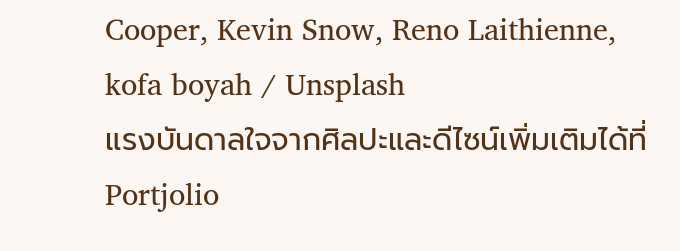Cooper, Kevin Snow, Reno Laithienne, kofa boyah / Unsplash
แรงบันดาลใจจากศิลปะและดีไซน์เพิ่มเติมได้ที่ Portjolio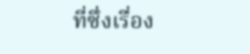ที่ซึ่งเรื่อง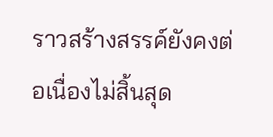ราวสร้างสรรค์ยังคงต่อเนื่องไม่สิ้นสุด